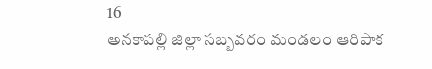16
అనకాపల్లి జిల్లా సబ్బవరం మండలం ఆరిపాక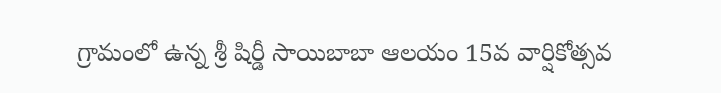గ్రామంలో ఉన్న శ్రీ షిర్డీ సాయిబాబా ఆలయం 15వ వార్షికోత్సవ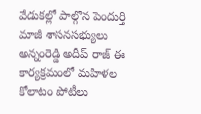వేడుకల్లో పాల్గొన పెందుర్తి మాజీ శాసనసభ్యులు అన్నంరెడ్డి అదీప్ రాజ్ ఈ కార్యక్రమంలో మహిళల కోలాటం పోటీలు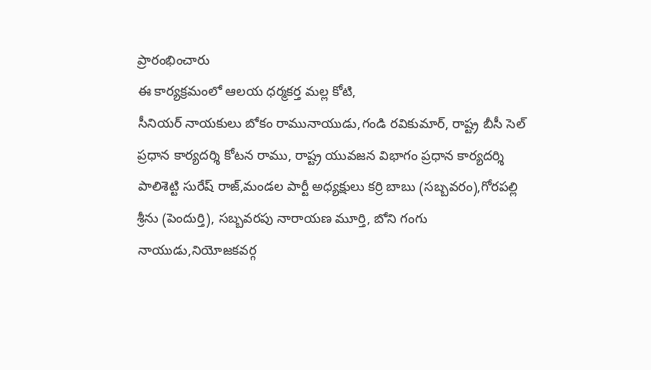ప్రారంభించారు
ఈ కార్యక్రమంలో ఆలయ ధర్మకర్త మల్ల కోటి,
సీనియర్ నాయకులు బోకం రామునాయుడు,గండి రవికుమార్, రాష్ట్ర బీసీ సెల్ ప్రధాన కార్యదర్శి కోటన రాము, రాష్ట్ర యువజన విభాగం ప్రధాన కార్యదర్శి పాలిశెట్టి సురేష్ రాజ్,మండల పార్టీ అధ్యక్షులు కర్రి బాబు (సబ్బవరం),గోరపల్లి శ్రీను (పెందుర్తి), సబ్బవరపు నారాయణ మూర్తి, బోని గంగు నాయుడు,నియోజకవర్గ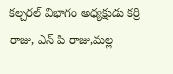కల్చరల్ విభాగం అధ్యక్షుడు కర్రి రాజు, ఎన్ పి రాజు,మల్ల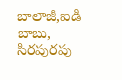బాలాజీ,ఐడి బాబు, సిరపురపు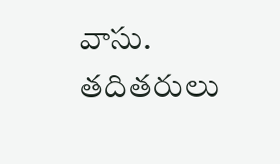వాసు. తదితరులు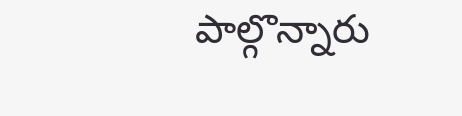పాల్గొన్నారు